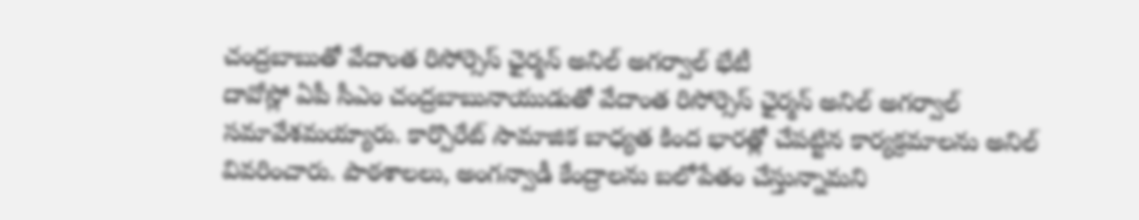చంద్రబాబుతో వేదాంత రిసోర్సెస్ ఛైర్మన్ అనిల్ అగర్వాల్ భేటీ
దావోస్లో ఏపీ సీఎం చంద్రబాబునాయుడుతో వేదాంత రిసోర్సెస్ ఛైర్మన్ అనిల్ అగర్వాల్ సమావేశమయ్యారు. కార్పొరేట్ సామాజిక బాధ్యత కింద భారత్లో చేపట్టిన కార్యక్రమాలను అనిల్ వివరించారు. పాఠశాలలు, అంగన్వాడీ కేంద్రాలను బలోపేతం చేస్తున్నామని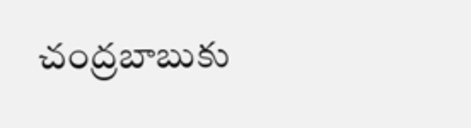చంద్రబాబుకు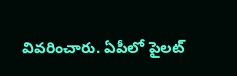వివరించారు. ఏపీలో పైలట్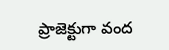ప్రాజెక్టుగా వంద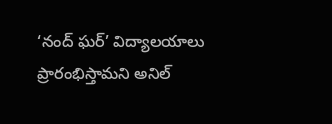‘నంద్ ఘర్’ విద్యాలయాలు ప్రారంభిస్తామని అనిల్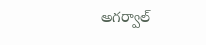అగర్వాల్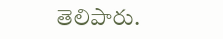తెలిపారు.